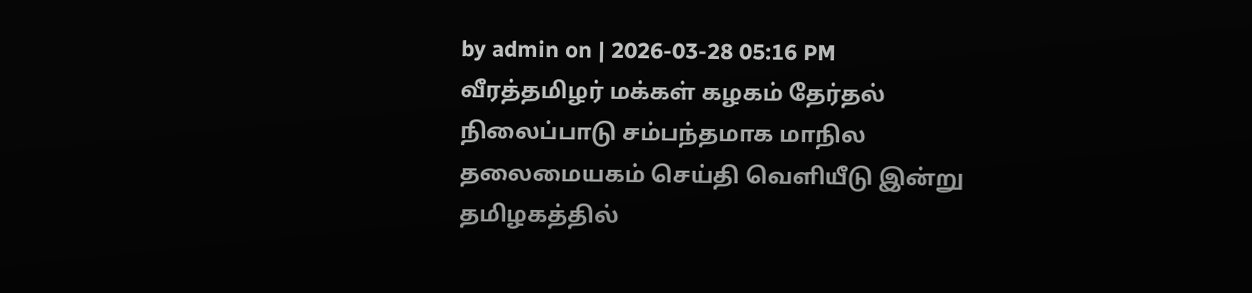by admin on | 2026-03-28 05:16 PM
வீரத்தமிழர் மக்கள் கழகம் தேர்தல் நிலைப்பாடு சம்பந்தமாக மாநில தலைமையகம் செய்தி வெளியீடு இன்று தமிழகத்தில்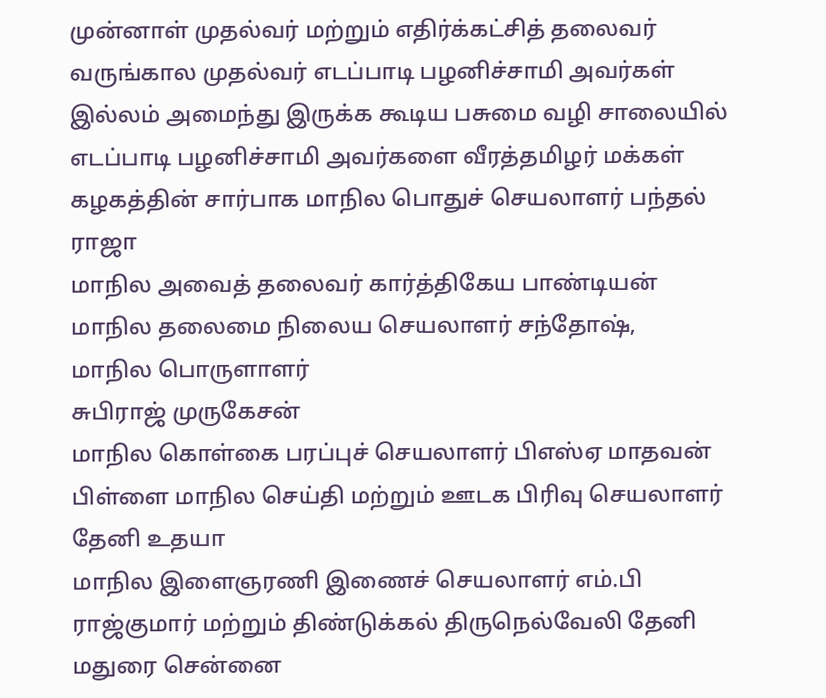முன்னாள் முதல்வர் மற்றும் எதிர்க்கட்சித் தலைவர் வருங்கால முதல்வர் எடப்பாடி பழனிச்சாமி அவர்கள் இல்லம் அமைந்து இருக்க கூடிய பசுமை வழி சாலையில் எடப்பாடி பழனிச்சாமி அவர்களை வீரத்தமிழர் மக்கள் கழகத்தின் சார்பாக மாநில பொதுச் செயலாளர் பந்தல் ராஜா
மாநில அவைத் தலைவர் கார்த்திகேய பாண்டியன்
மாநில தலைமை நிலைய செயலாளர் சந்தோஷ்,
மாநில பொருளாளர்
சுபிராஜ் முருகேசன்
மாநில கொள்கை பரப்புச் செயலாளர் பிஎஸ்ஏ மாதவன் பிள்ளை மாநில செய்தி மற்றும் ஊடக பிரிவு செயலாளர் தேனி உதயா
மாநில இளைஞரணி இணைச் செயலாளர் எம்.பி ராஜ்குமார் மற்றும் திண்டுக்கல் திருநெல்வேலி தேனி மதுரை சென்னை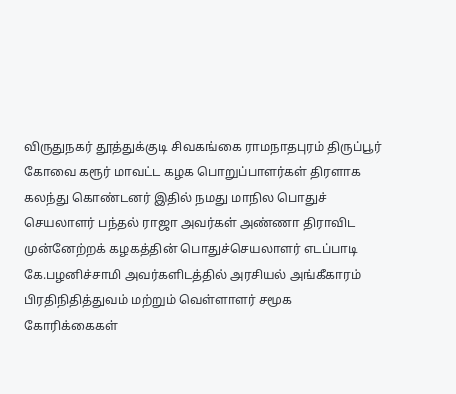விருதுநகர் தூத்துக்குடி சிவகங்கை ராமநாதபுரம் திருப்பூர் கோவை கரூர் மாவட்ட கழக பொறுப்பாளர்கள் திரளாக கலந்து கொண்டனர் இதில் நமது மாநில பொதுச் செயலாளர் பந்தல் ராஜா அவர்கள் அண்ணா திராவிட முன்னேற்றக் கழகத்தின் பொதுச்செயலாளர் எடப்பாடி கே.பழனிச்சாமி அவர்களிடத்தில் அரசியல் அங்கீகாரம் பிரதிநிதித்துவம் மற்றும் வெள்ளாளர் சமூக கோரிக்கைகள்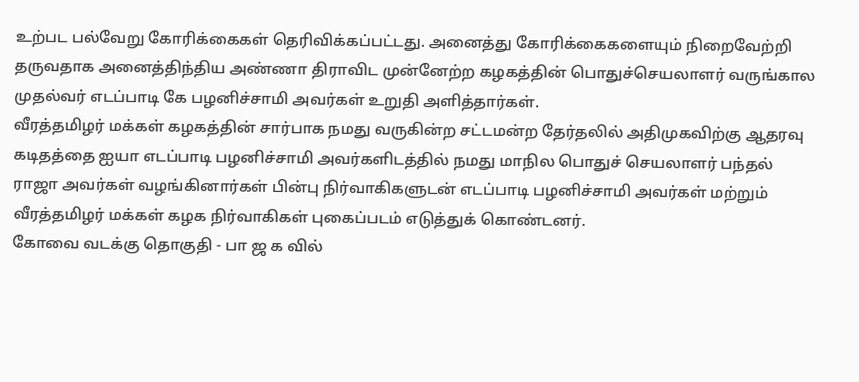உற்பட பல்வேறு கோரிக்கைகள் தெரிவிக்கப்பட்டது. அனைத்து கோரிக்கைகளையும் நிறைவேற்றி தருவதாக அனைத்திந்திய அண்ணா திராவிட முன்னேற்ற கழகத்தின் பொதுச்செயலாளர் வருங்கால முதல்வர் எடப்பாடி கே பழனிச்சாமி அவர்கள் உறுதி அளித்தார்கள்.
வீரத்தமிழர் மக்கள் கழகத்தின் சார்பாக நமது வருகின்ற சட்டமன்ற தேர்தலில் அதிமுகவிற்கு ஆதரவு கடிதத்தை ஐயா எடப்பாடி பழனிச்சாமி அவர்களிடத்தில் நமது மாநில பொதுச் செயலாளர் பந்தல் ராஜா அவர்கள் வழங்கினார்கள் பின்பு நிர்வாகிகளுடன் எடப்பாடி பழனிச்சாமி அவர்கள் மற்றும் வீரத்தமிழர் மக்கள் கழக நிர்வாகிகள் புகைப்படம் எடுத்துக் கொண்டனர்.
கோவை வடக்கு தொகுதி - பா ஜ க வில்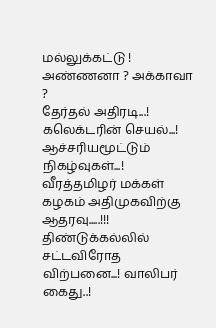மல்லுக்கட்டு ! அண்ணனா ? அக்காவா ?
தேர்தல் அதிரடி...! கலெக்டரின் செயல்...! ஆச்சரியமூட்டும் நிகழ்வுகள்...!
வீரத்தமிழர் மக்கள் கழகம் அதிமுகவிற்கு ஆதரவு.....!!!
திண்டுக்கல்லில் சட்டவிரோத விற்பனை...! வாலிபர் கைது..!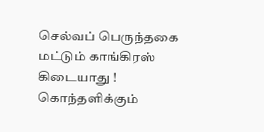செல்வப் பெருந்தகை மட்டும் காங்கிரஸ் கிடையாது ! கொந்தளிக்கும்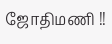ஜோதிமணி !!